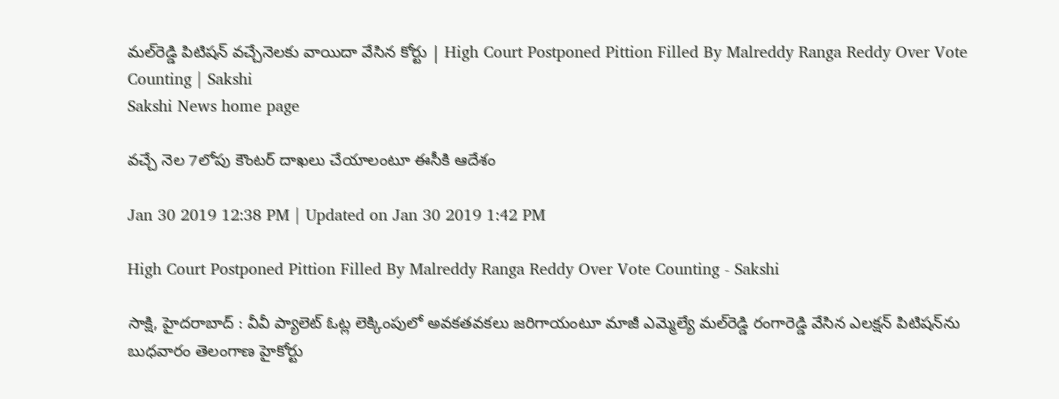మల్‌రెడ్డి పిటిషన్‌ వచ్చేనెలకు వాయిదా వేసిన కోర్టు | High Court Postponed Pittion Filled By Malreddy Ranga Reddy Over Vote Counting | Sakshi
Sakshi News home page

వచ్చే నెల 7లోపు కౌంటర్‌ దాఖలు చేయాలంటూ ఈసీకి ఆదేశం

Jan 30 2019 12:38 PM | Updated on Jan 30 2019 1:42 PM

High Court Postponed Pittion Filled By Malreddy Ranga Reddy Over Vote Counting - Sakshi

సాక్షి, హైదరాబాద్‌ : వీవీ ప్యాలెట్‌ ఓట్ల లెక్కింపులో అవకతవకలు జరిగాయంటూ మాజీ ఎమ్మెల్యే మల్‌రెడ్డి రంగారెడ్డి వేసిన ఎలక్షన్‌ పిటిషన్‌ను బుధవారం తెలంగాణ హైకోర్టు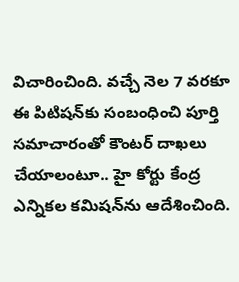విచారించింది. వచ్చే నెల 7 వరకూ ఈ పిటిషన్‌కు సంబంధించి పూర్తి సమాచారంతో కౌంటర్‌ దాఖలు చేయాలంటూ.. హై కోర్టు కేంద్ర ఎ‍న్నికల కమిషన్‌ను ఆదేశించింది.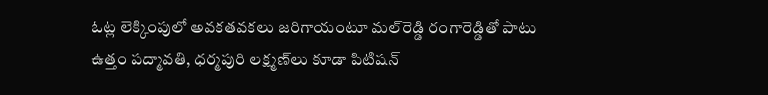ఓట్ల లెక్కింపులో అవకతవకలు జరిగాయంటూ మల్‌రెడ్డి రంగారెడ్డితో పాటు ఉత్తం పద్మావతి, ధర్మపురి లక్ష్మణ్‌లు కూడా పిటిషన్‌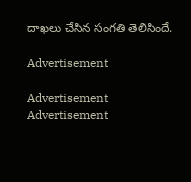దాఖలు చేసిన సంగతి తెలిసిందే.

Advertisement

Advertisement
Advertisement